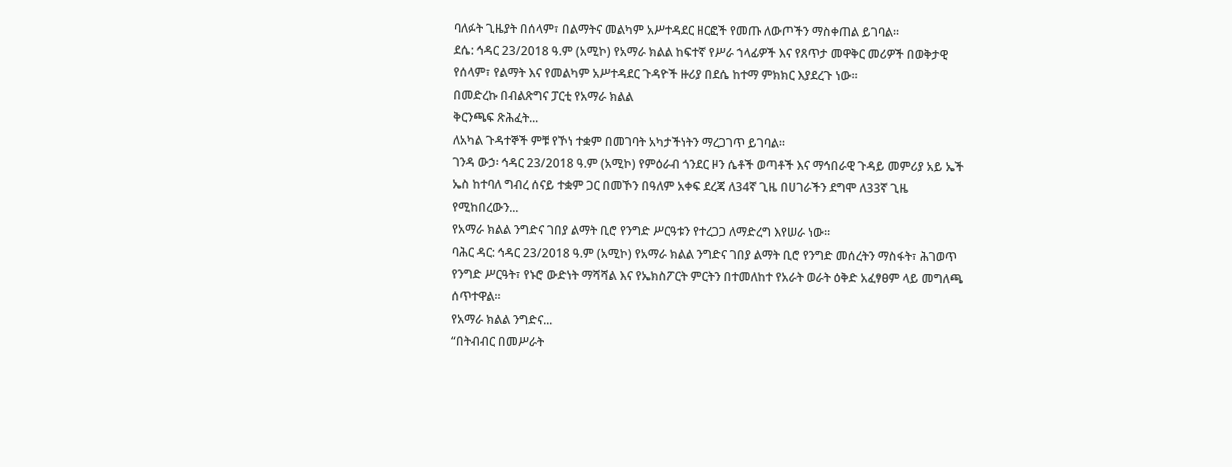ባለፉት ጊዜያት በሰላም፣ በልማትና መልካም አሥተዳደር ዘርፎች የመጡ ለውጦችን ማስቀጠል ይገባል።
ደሴ: ኅዳር 23/2018 ዓ.ም (አሚኮ) የአማራ ክልል ከፍተኛ የሥራ ኀላፊዎች እና የጸጥታ መዋቅር መሪዎች በወቅታዊ የሰላም፣ የልማት እና የመልካም አሥተዳደር ጉዳዮች ዙሪያ በደሴ ከተማ ምክክር እያደረጉ ነው፡፡
በመድረኩ በብልጽግና ፓርቲ የአማራ ክልል
ቅርንጫፍ ጽሕፈት...
ለአካል ጉዳተኞች ምቹ የኾነ ተቋም በመገባት አካታችነትን ማረጋገጥ ይገባል።
ገንዳ ውኃ፡ ኅዳር 23/2018 ዓ.ም (አሚኮ) የምዕራብ ጎንደር ዞን ሴቶች ወጣቶች እና ማኅበራዊ ጉዳይ መምሪያ አይ ኤች ኤስ ከተባለ ግብረ ሰናይ ተቋም ጋር በመኾን በዓለም አቀፍ ደረጃ ለ34ኛ ጊዜ በሀገራችን ደግሞ ለ33ኛ ጊዜ የሚከበረውን...
የአማራ ክልል ንግድና ገበያ ልማት ቢሮ የንግድ ሥርዓቱን የተረጋጋ ለማድረግ እየሠራ ነው።
ባሕር ዳር: ኅዳር 23/2018 ዓ.ም (አሚኮ) የአማራ ክልል ንግድና ገበያ ልማት ቢሮ የንግድ መሰረትን ማስፋት፣ ሕገወጥ የንግድ ሥርዓት፣ የኑሮ ውድነት ማሻሻል እና የኤክስፖርት ምርትን በተመለከተ የአራት ወራት ዕቅድ አፈፃፀም ላይ መግለጫ ሰጥተዋል።
የአማራ ክልል ንግድና...
“በትብብር በመሥራት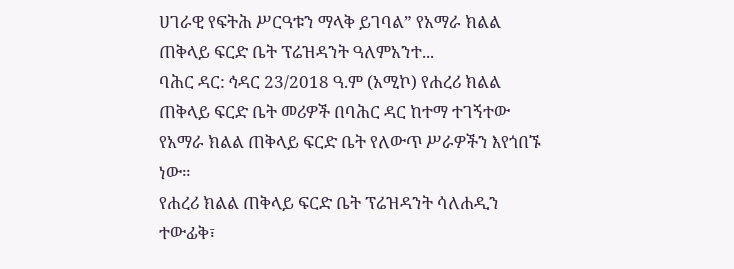ሀገራዊ የፍትሕ ሥርዓቱን ማላቅ ይገባል” የአማራ ክልል ጠቅላይ ፍርድ ቤት ፕሬዝዳንት ዓለምአንተ...
ባሕር ዳር: ኅዳር 23/2018 ዓ.ም (አሚኮ) የሐረሪ ክልል ጠቅላይ ፍርድ ቤት መሪዎች በባሕር ዳር ከተማ ተገኝተው የአማራ ክልል ጠቅላይ ፍርድ ቤት የለውጥ ሥራዎችን እየጎበኙ ነው።
የሐረሪ ክልል ጠቅላይ ፍርድ ቤት ፕሬዝዳንት ሳለሐዲን ተውፊቅ፣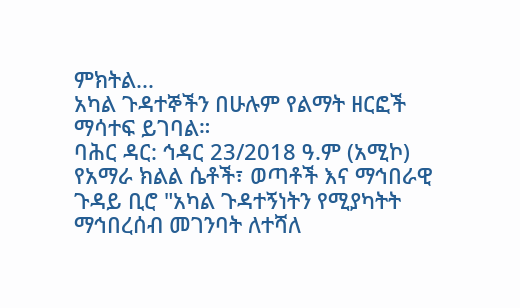ምክትል...
አካል ጉዳተኞችን በሁሉም የልማት ዘርፎች ማሳተፍ ይገባል።
ባሕር ዳር: ኅዳር 23/2018 ዓ.ም (አሚኮ) የአማራ ክልል ሴቶች፣ ወጣቶች እና ማኅበራዊ ጉዳይ ቢሮ "አካል ጉዳተኝነትን የሚያካትት ማኅበረሰብ መገንባት ለተሻለ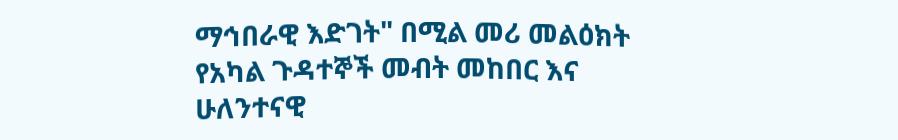ማኅበራዊ እድገት" በሚል መሪ መልዕክት የአካል ጉዳተኞች መብት መከበር እና ሁለንተናዊ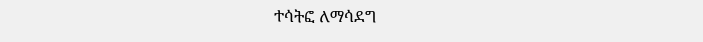ተሳትፎ ለማሳደግ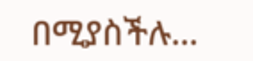በሚያስችሉ...